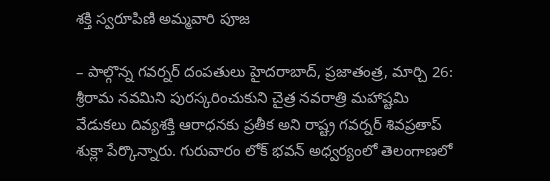శక్తి స్వరూపిణి అమ్మవారి పూజ

– పాల్గొన్న గవర్నర్ దంపతులు హైదరాబాద్, ప్రజాతంత్ర, మార్చి 26: శ్రీరామ నవమిని పురస్కరించుకుని చైత్ర నవరాత్రి మహాష్టమి వేడుకలు దివ్యశక్తి ఆరాధనకు ప్రతీక అని రాష్ట్ర గవర్నర్ శివప్రతాప్ శుక్లా పేర్కొన్నారు. గురువారం లోక్ భవన్ అధ్వర్యంలో తెలంగాణలో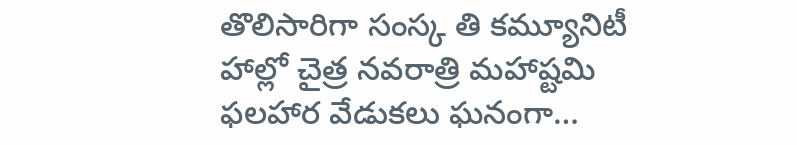తొలిసారిగా సంస్క తి కమ్యూనిటీ హాల్లో చైత్ర నవరాత్రి మహాష్టమి ఫలహార వేడుకలు ఘనంగా…